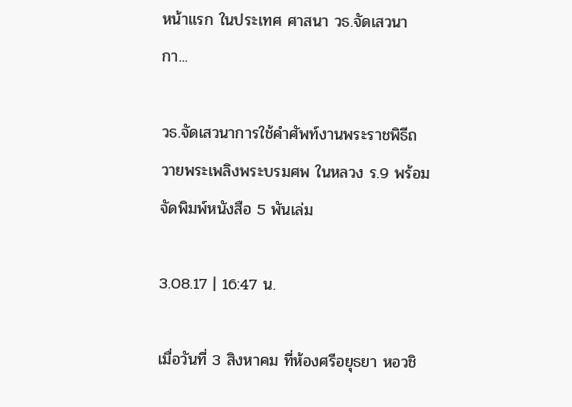หน้าแรก ในประเทศ ศาสนา วธ.จัดเสวนากา...

วธ.จัดเสวนาการใช้คำศัพท์งานพระราชพิธีถวายพระเพลิงพระบรมศพ ในหลวง ร.9 พร้อมจัดพิมพ์หนังสือ 5 พันเล่ม

3.08.17 | 16:47 น.

เมื่อวันที่ 3 สิงหาคม ที่ห้องศรีอยุธยา หอวชิ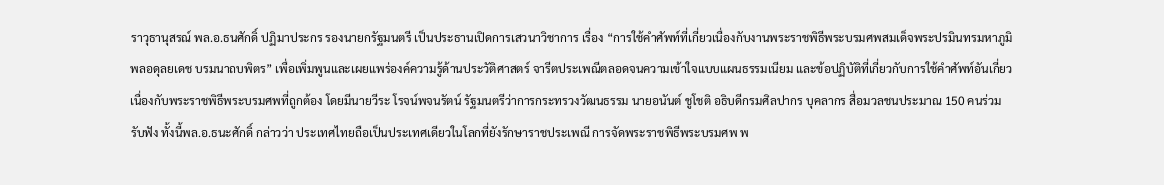ราวุธานุสรณ์ พล.อ.ธนศักดิ์ ปฏิมาประกร รองนายกรัฐมนตรี เป็นประธานเปิดการเสวนาวิชาการ เรื่อง “การใช้คำศัพท์ที่เกี่ยวเนื่องกับงานพระราชพิธีพระบรมศพสมเด็จพระปรมินทรมหาภูมิพลอดุลยเดช บรมนาถบพิตร” เพื่อเพิ่มพูนและเผยแพร่องค์ความรู้ด้านประวัติศาสตร์ จารีตประเพณีตลอดจนความเข้าใจแบบแผนธรรมเนียม และข้อปฏิบัติที่เกี่ยวกับการใช้คำศัพท์อันเกี่ยวเนื่องกับพระราชพิธีพระบรมศพที่ถูกต้อง โดยมีนายวีระ โรจน์พจนรัตน์ รัฐมนตรีว่าการกระทรวงวัฒนธรรม นายอนันต์ ชูโชติ อธิบดีกรมศิลปากร บุคลากร สื่อมวลชนประมาณ 150 คนร่วมรับฟัง ทั้งนี้พล.อ.ธนะศักดิ์ กล่าวว่า ประเทศไทยถือเป็นประเทศเดียวในโลกที่ยังรักษาราชประเพณี การจัดพระราชพิธีพระบรมศพ พ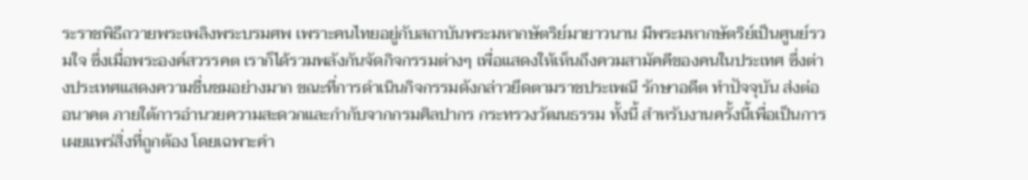ระราชพิธีถวายพระเพลิงพระบรมศพ เพราะคนไทยอยู่กับสถาบันพระมหากษัตริย์มายาวนาน มีพระมหากษัตริย์เป็นศูนย์รวมใจ ซึ่งเมื่อพระองค์สวรรคต เราก็ได้รวมพลังกันจัดกิจกรรมต่างๆ เพื่อแสดงให้เห็นถึงควมสามัคคีของคนในประเทศ ซึ่งต่างประเทศแสดงความชื่นชมอย่างมาก ขณะที่การดำเนินกิจกรรมดังกล่าวยึดตามราชประเพณี รักษาอดีต ทำปัจจุบัน ส่งต่ออนาคต ภายใต้การอำนวยความสะดวกและกำกับจากกรมศิลปากร กระทรวงวัฒนธรรม ทั้งนี้ สำหรับงานครั้งนี้เพื่อเป็นการเผยแพร่สิ่งที่ถูกต้อง โดยเฉพาะคำ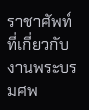ราชาศัพท์ที่เกี่ยวกับงานพระบรมศพ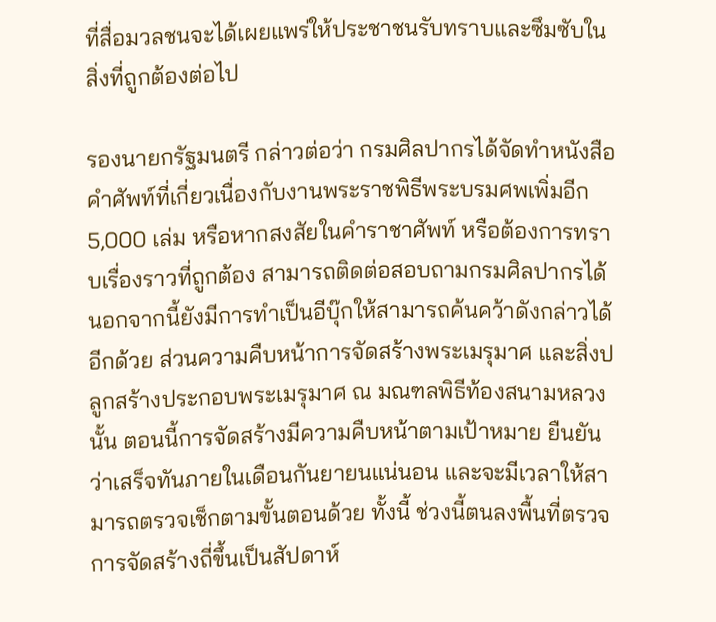ที่สื่อมวลชนจะได้เผยแพร่ให้ประชาชนรับทราบและซึมซับในสิ่งที่ถูกต้องต่อไป

รองนายกรัฐมนตรี กล่าวต่อว่า กรมศิลปากรได้จัดทำหนังสือคำศัพท์ที่เกี่ยวเนื่องกับงานพระราชพิธีพระบรมศพเพิ่มอีก 5,000 เล่ม หรือหากสงสัยในคำราชาศัพท์ หรือต้องการทราบเรื่องราวที่ถูกต้อง สามารถติดต่อสอบถามกรมศิลปากรได้ นอกจากนี้ยังมีการทำเป็นอีบุ๊กให้สามารถค้นคว้าดังกล่าวได้อีกด้วย ส่วนความคืบหน้าการจัดสร้างพระเมรุมาศ และสิ่งปลูกสร้างประกอบพระเมรุมาศ ณ มณฑลพิธีท้องสนามหลวงนั้น ตอนนี้การจัดสร้างมีความคืบหน้าตามเป้าหมาย ยืนยันว่าเสร็จทันภายในเดือนกันยายนแน่นอน และจะมีเวลาให้สามารถตรวจเช็กตามขั้นตอนด้วย ทั้งนี้ ช่วงนี้ตนลงพื้นที่ตรวจการจัดสร้างถี่ขึ้นเป็นสัปดาห์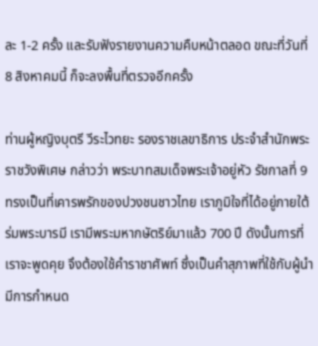ละ 1-2 ครั้ง และรับฟังรายงานความคืบหน้าตลอด ขณะที่วันที่ 8 สิงหาคมนี้ ก็จะลงพื้นที่ตรวจอีกครั้ง

ท่านผู้หญิงบุตรี วีระไวทยะ รองราชเลขาธิการ ประจำสำนักพระราชวังพิเศษ กล่าวว่า พระบาทสมเด็จพระเจ้าอยู่หัว รัชกาลที่ 9 ทรงเป็นที่เคารพรักของปวงชนชาวไทย เราภูมิใจที่ได้อยู่ภายใต้ร่มพระบารมี เรามีพระมหากษัตริย์มาแล้ว 700 ปี ดังนั้นการที่เราจะพูดคุย จึงต้องใช้คำราชาศัพท์ ซึ่งเป็นคำสุภาพที่ใช้กับผู้นำ มีการกำหนด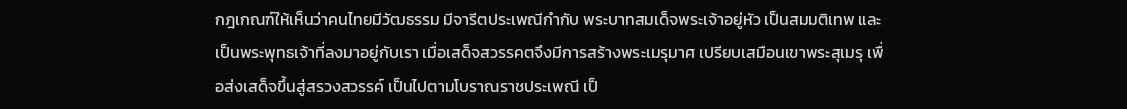กฎเกณฑ์ให้เห็นว่าคนไทยมีวัฒธรรม มีจารีตประเพณีกำกับ พระบาทสมเด็จพระเจ้าอยู่หัว เป็นสมมติเทพ และเป็นพระพุทธเจ้าที่ลงมาอยู่กับเรา เมื่อเสด็จสวรรคตจึงมีการสร้างพระเมรุมาศ เปรียบเสมือนเขาพระสุเมรุ เพื่อส่งเสด็จขึ้นสู่สรวงสวรรค์ เป็นไปตามโบราณราชประเพณี เป็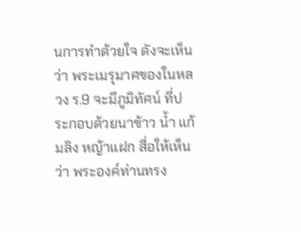นการทำด้วยใจ ดังจะเห็นว่า พระเมรุมาศของในหลวง ร.9 จะมีภูมิทัศน์ ที่ประกอบด้วยนาข้าว น้ำ แก้มลิง หญ้าแฝก สื่อให้เห็นว่า พระองค์ท่านทรง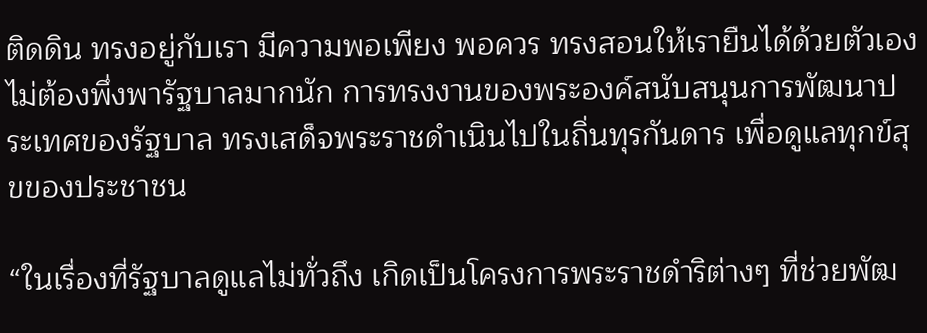ติดดิน ทรงอยู่กับเรา มีความพอเพียง พอควร ทรงสอนให้เรายืนได้ด้วยตัวเอง ไม่ต้องพึ่งพารัฐบาลมากนัก การทรงงานของพระองค์สนับสนุนการพัฒนาประเทศของรัฐบาล ทรงเสด็จพระราชดำเนินไปในถิ่นทุรกันดาร เพื่อดูแลทุกข์สุขของประชาชน

“ในเรื่องที่รัฐบาลดูแลไม่ทั่วถึง เกิดเป็นโครงการพระราชดำริต่างๆ ที่ช่วยพัฒ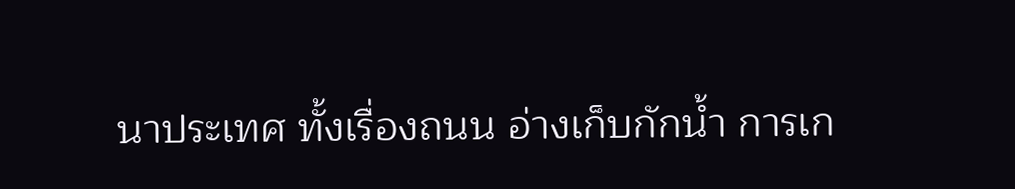นาประเทศ ทั้งเรื่องถนน อ่างเก็บกักน้ำ การเก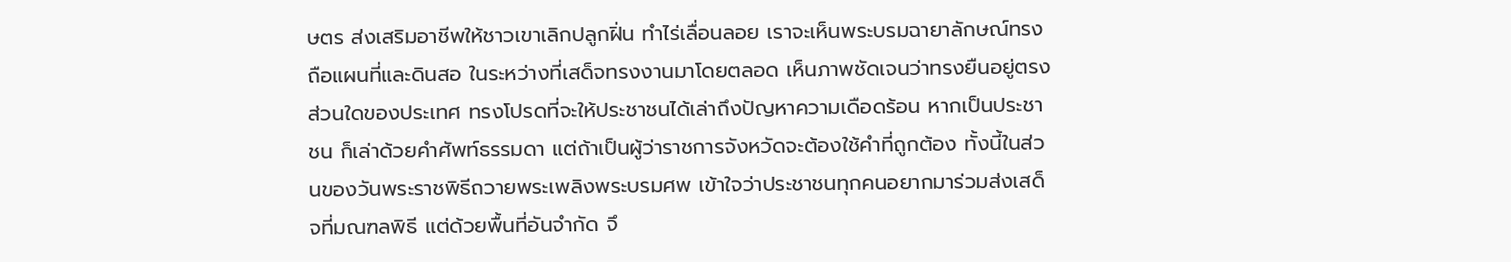ษตร ส่งเสริมอาชีพให้ชาวเขาเลิกปลูกฝิ่น ทำไร่เลื่อนลอย เราจะเห็นพระบรมฉายาลักษณ์ทรงถือแผนที่และดินสอ ในระหว่างที่เสด็จทรงงานมาโดยตลอด เห็นภาพชัดเจนว่าทรงยืนอยู่ตรงส่วนใดของประเทศ ทรงโปรดที่จะให้ประชาชนได้เล่าถึงปัญหาความเดือดร้อน หากเป็นประชาชน ก็เล่าด้วยคำศัพท์ธรรมดา แต่ถ้าเป็นผู้ว่าราชการจังหวัดจะต้องใช้คำที่ถูกต้อง ทั้งนี้ในส่วนของวันพระราชพิธีถวายพระเพลิงพระบรมศพ เข้าใจว่าประชาชนทุกคนอยากมาร่วมส่งเสด็จที่มณฑลพิธี แต่ด้วยพื้นที่อันจำกัด จึ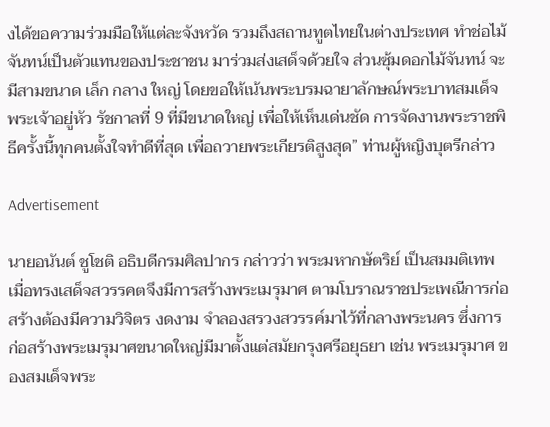งได้ขอความร่วมมือให้แต่ละจังหวัด รวมถึงสถานทูตไทยในต่างประเทศ ทำช่อไม้จันทน์เป็นตัวแทนของประชาชน มาร่วมส่งเสด็จด้วยใจ ส่วนซุ้มดอกไม้จันทน์ จะมีสามขนาด เล็ก กลาง ใหญ่ โดยขอให้เน้นพระบรมฉายาลักษณ์พระบาทสมเด็จพระเจ้าอยู่หัว รัชกาลที่ 9 ที่มีขนาดใหญ่ เพื่อให้เห็นเด่นชัด การจัดงานพระราชพิธีครั้งนี้ทุกคนตั้งใจทำดีที่สุด เพื่อถวายพระเกียรติสูงสุด” ท่านผู้หญิงบุตรีกล่าว

Advertisement

นายอนันต์ ชูโชติ อธิบดีกรมศิลปากร กล่าวว่า พระมหากษัตริย์ เป็นสมมติเทพ เมื่อทรงเสด็จสวรรคตจึงมีการสร้างพระเมรุมาศ ตามโบราณราชประเพณีการก่อสร้างต้องมีความวิจิตร งดงาม จำลองสรวงสวรรค์มาไว้ที่กลางพระนคร ซึ่งการก่อสร้างพระเมรุมาศขนาดใหญ่มีมาตั้งแต่สมัยกรุงศรีอยุธยา เช่น พระเมรุมาศ ของสมเด็จพระ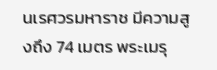นเรศวรมหาราช มีความสูงถึง 74 เมตร พระเมรุ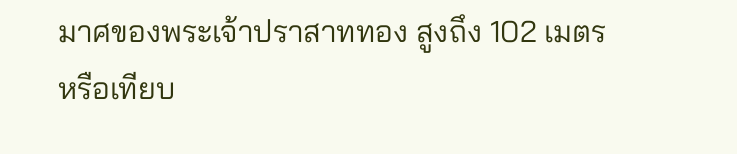มาศของพระเจ้าปราสาททอง สูงถึง 102 เมตร หรือเทียบ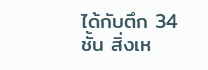ได้กับตึก 34 ชั้น สิ่งเห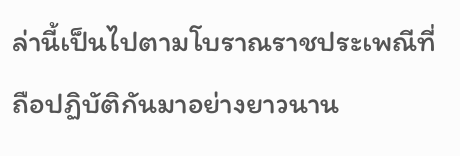ล่านี้เป็นไปตามโบราณราชประเพณีที่ถือปฏิบัติกันมาอย่างยาวนาน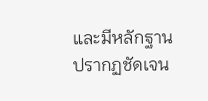และมีหลักฐานปรากฏชัดเจน